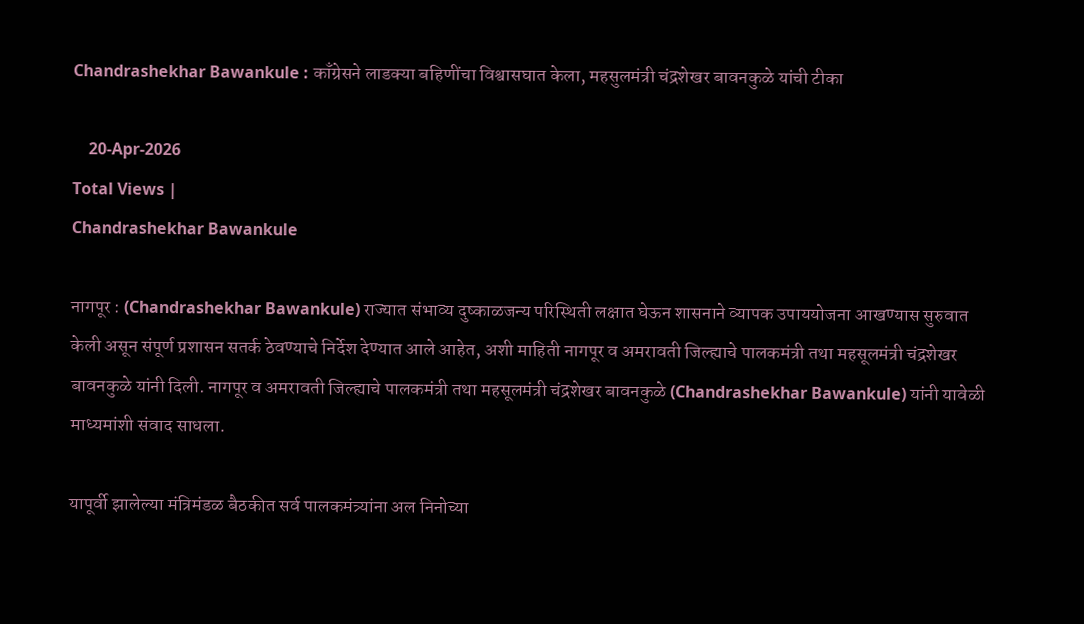Chandrashekhar Bawankule : काँग्रेसने लाडक्या बहिणींचा विश्वासघात केला, महसुलमंत्री चंद्रशेखर बावनकुळे यांची टीका

    20-Apr-2026
Total Views |
Chandrashekhar Bawankule

नागपूर : (Chandrashekhar Bawankule) राज्यात संभाव्य दुष्काळजन्य परिस्थिती लक्षात घेऊन शासनाने व्यापक उपाययोजना आखण्यास सुरुवात केली असून संपूर्ण प्रशासन सतर्क ठेवण्याचे निर्देश देण्यात आले आहेत, अशी माहिती नागपूर व अमरावती जिल्ह्याचे पालकमंत्री तथा महसूलमंत्री चंद्रशेखर बावनकुळे यांनी दिली. नागपूर व अमरावती जिल्ह्याचे पालकमंत्री तथा महसूलमंत्री चंद्रशेखर बावनकुळे (Chandrashekhar Bawankule) यांनी यावेळी माध्यमांशी संवाद साधला.

यापूर्वी झालेल्या मंत्रिमंडळ बैठकीत सर्व पालकमंत्र्यांना अल निनोच्या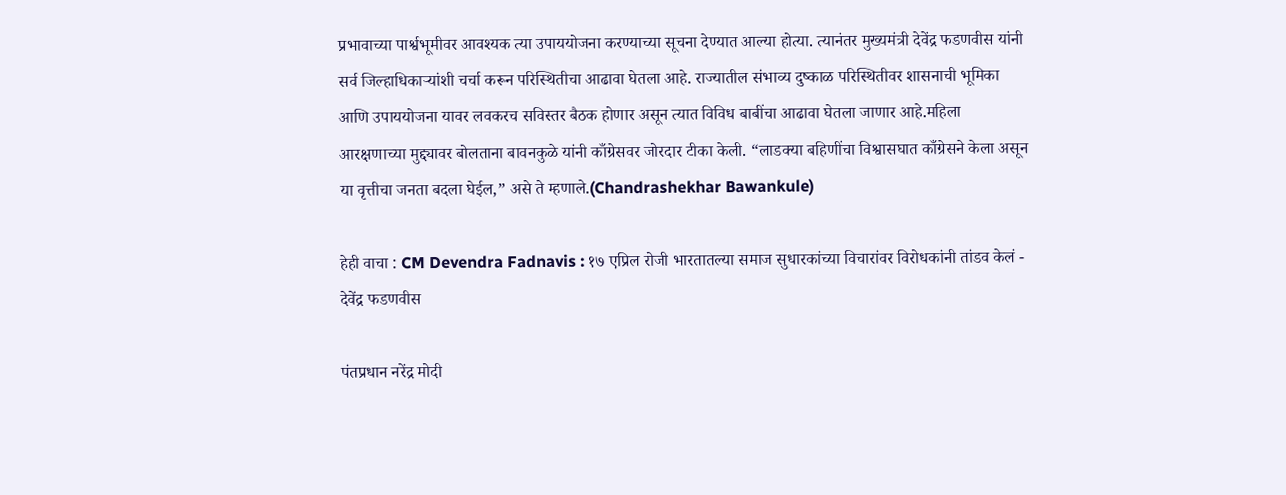प्रभावाच्या पार्श्वभूमीवर आवश्यक त्या उपाययोजना करण्याच्या सूचना देण्यात आल्या होत्या. त्यानंतर मुख्यमंत्री देवेंद्र फडणवीस यांनी सर्व जिल्हाधिकाऱ्यांशी चर्चा करून परिस्थितीचा आढावा घेतला आहे. राज्यातील संभाव्य दुष्काळ परिस्थितीवर शासनाची भूमिका आणि उपाययोजना यावर लवकरच सविस्तर बैठक होणार असून त्यात विविध बाबींचा आढावा घेतला जाणार आहे.महिला आरक्षणाच्या मुद्द्यावर बोलताना बावनकुळे यांनी काँग्रेसवर जोरदार टीका केली. “लाडक्या बहिणींचा विश्वासघात काँग्रेसने केला असून या वृत्तीचा जनता बदला घेईल,” असे ते म्हणाले.(Chandrashekhar Bawankule)

हेही वाचा : CM Devendra Fadnavis : १७ एप्रिल रोजी भारतातल्या समाज सुधारकांच्या विचारांवर विरोधकांनी तांडव केलं - देवेंद्र फडणवीस

पंतप्रधान नरेंद्र मोदी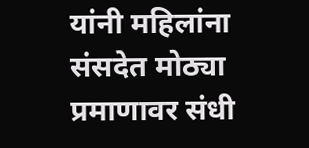यांनी महिलांना संसदेत मोठ्या प्रमाणावर संधी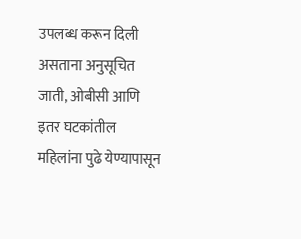उपलब्ध करून दिली असताना अनुसूचित जाती, ओबीसी आणि इतर घटकांतील महिलांना पुढे येण्यापासून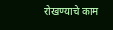रोखण्याचे काम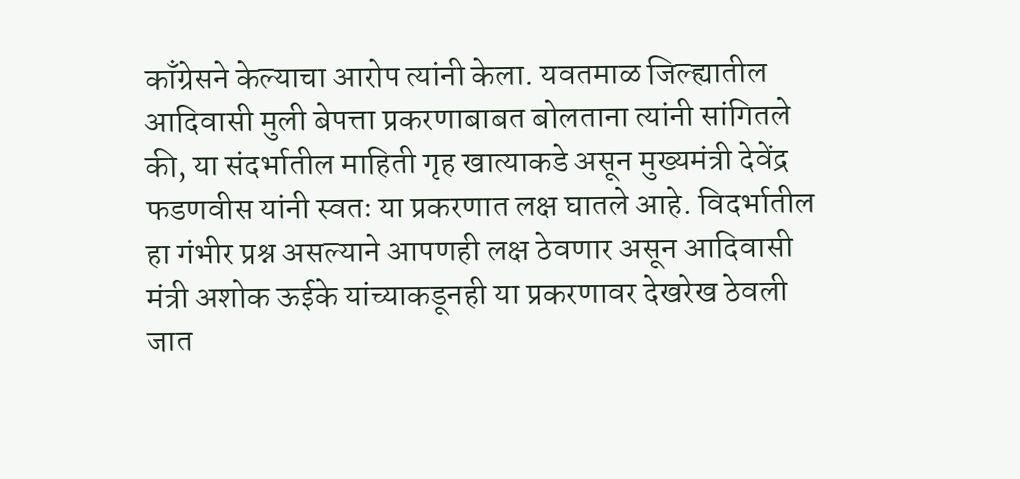काँग्रेसने केल्याचा आरोप त्यांनी केला. यवतमाळ जिल्ह्यातील आदिवासी मुली बेपत्ता प्रकरणाबाबत बोलताना त्यांनी सांगितले की, या संदर्भातील माहिती गृह खात्याकडे असून मुख्यमंत्री देवेंद्र फडणवीस यांनी स्वतः या प्रकरणात लक्ष घातले आहे. विदर्भातील हा गंभीर प्रश्न असल्याने आपणही लक्ष ठेवणार असून आदिवासी मंत्री अशोक ऊईके यांच्याकडूनही या प्रकरणावर देखरेख ठेवली जात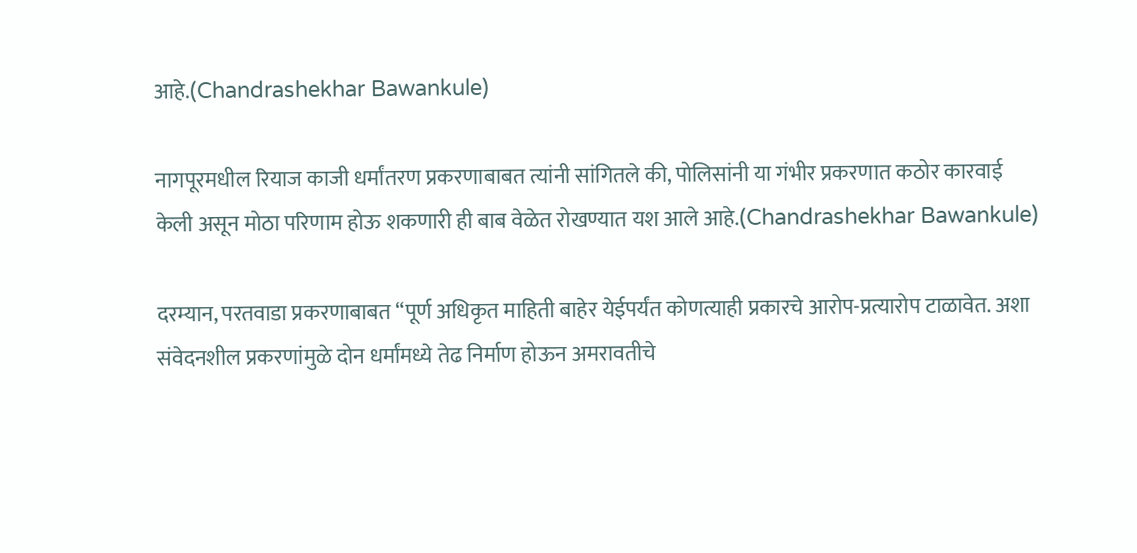आहे.(Chandrashekhar Bawankule)

नागपूरमधील रियाज काजी धर्मांतरण प्रकरणाबाबत त्यांनी सांगितले की, पोलिसांनी या गंभीर प्रकरणात कठोर कारवाई केली असून मोठा परिणाम होऊ शकणारी ही बाब वेळेत रोखण्यात यश आले आहे.(Chandrashekhar Bawankule)

दरम्यान, परतवाडा प्रकरणाबाबत “पूर्ण अधिकृत माहिती बाहेर येईपर्यंत कोणत्याही प्रकारचे आरोप-प्रत्यारोप टाळावेत. अशा संवेदनशील प्रकरणांमुळे दोन धर्मांमध्ये तेढ निर्माण होऊन अमरावतीचे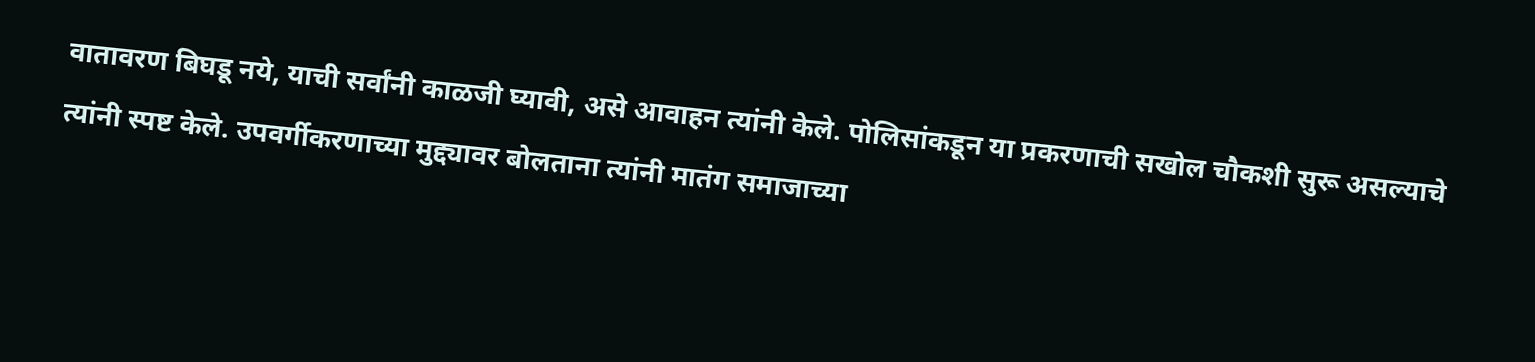वातावरण बिघडू नये, याची सर्वांनी काळजी घ्यावी, असे आवाहन त्यांनी केले. पोलिसांकडून या प्रकरणाची सखोल चौकशी सुरू असल्याचे त्यांनी स्पष्ट केले. उपवर्गीकरणाच्या मुद्द्यावर बोलताना त्यांनी मातंग समाजाच्या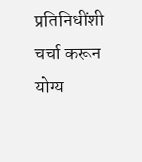प्रतिनिधींशी चर्चा करून योग्य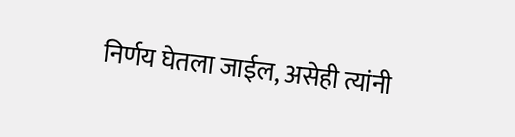निर्णय घेतला जाईल, असेही त्यांनी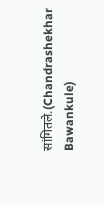सांगितले.(Chandrashekhar Bawankule)